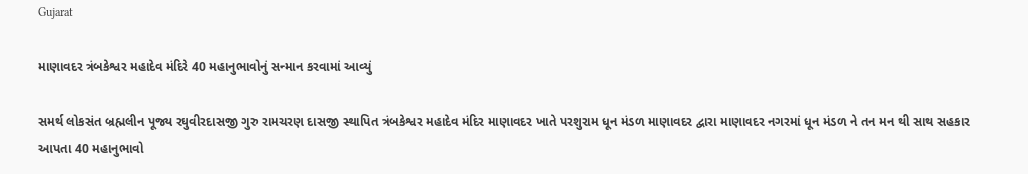Gujarat

માણાવદર ત્રંબકેશ્વર મહાદેવ મંદિરે 40 મહાનુભાવોનું સન્માન કરવામાં આવ્યું

સમર્થ લોકસંત બ્રહ્મલીન પૂજ્ય રઘુવીરદાસજી ગુરુ રામચરણ દાસજી સ્થાપિત ત્રંબકેશ્વર મહાદેવ મંદિર માણાવદર ખાતે પરશુરામ ધૂન મંડળ માણાવદર દ્વારા માણાવદર નગરમાં ધૂન મંડળ ને તન મન થી સાથ સહકાર આપતા 40 મહાનુભાવો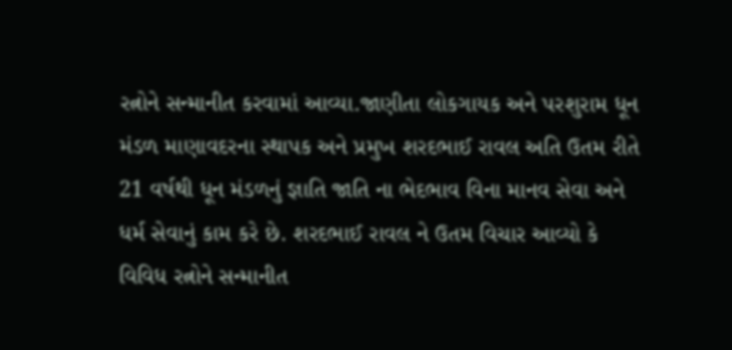રત્નોને સન્માનીત કરવામાં આવ્યા.જાણીતા લોકગાયક અને પરશુરામ ધૂન મંડળ માણાવદરના સ્થાપક અને પ્રમુખ શરદભાઈ રાવલ અતિ ઉતમ રીતે 21 વર્ષથી ધૂન મંડળનું જ્ઞાતિ જાતિ ના ભેદભાવ વિના માનવ સેવા અને ધર્મ સેવાનું કામ કરે છે. શરદભાઈ રાવલ ને ઉતમ વિચાર આવ્યો કે વિવિધ રત્નોને સન્માનીત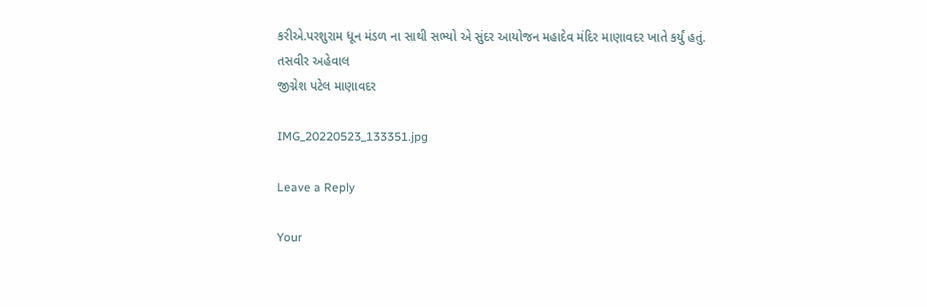કરીએ.પરશુરામ ધૂન મંડળ ના સાથી સભ્યો એ સુંદર આયોજન મહાદેવ મંદિર માણાવદર ખાતે કર્યું હતું.
તસવીર અહેવાલ
જીગ્નેશ પટેલ માણાવદર

IMG_20220523_133351.jpg

Leave a Reply

Your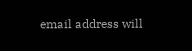email address will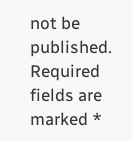not be published. Required fields are marked *